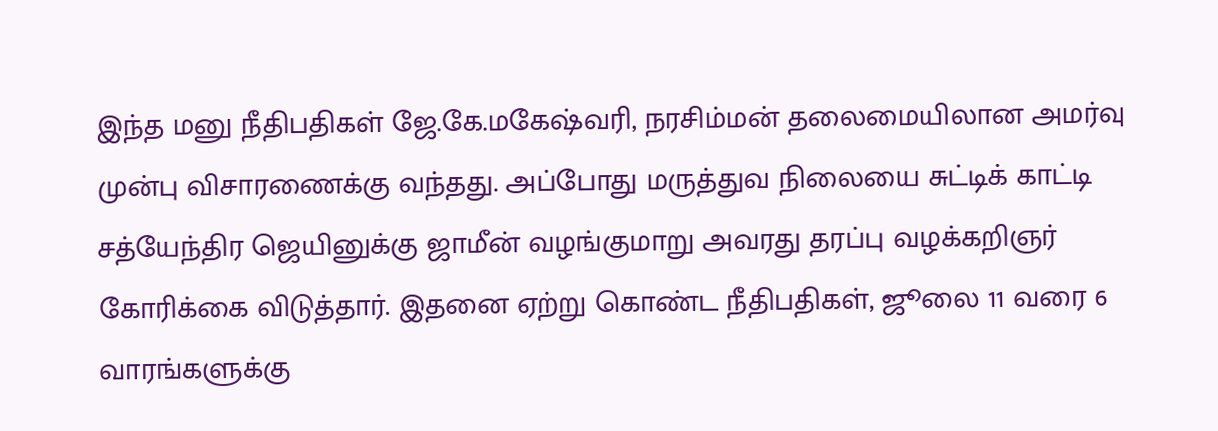இந்த மனு நீதிபதிகள் ஜே.கே.மகேஷ்வரி, நரசிம்மன் தலைமையிலான அமர்வு முன்பு விசாரணைக்கு வந்தது. அப்போது மருத்துவ நிலையை சுட்டிக் காட்டி சத்யேந்திர ஜெயினுக்கு ஜாமீன் வழங்குமாறு அவரது தரப்பு வழக்கறிஞர் கோரிக்கை விடுத்தார். இதனை ஏற்று கொண்ட நீதிபதிகள், ஜூலை 11 வரை 6 வாரங்களுக்கு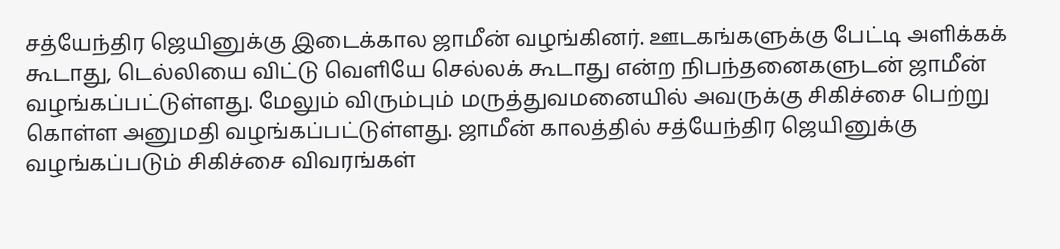சத்யேந்திர ஜெயினுக்கு இடைக்கால ஜாமீன் வழங்கினர். ஊடகங்களுக்கு பேட்டி அளிக்கக் கூடாது, டெல்லியை விட்டு வெளியே செல்லக் கூடாது என்ற நிபந்தனைகளுடன் ஜாமீன் வழங்கப்பட்டுள்ளது. மேலும் விரும்பும் மருத்துவமனையில் அவருக்கு சிகிச்சை பெற்று கொள்ள அனுமதி வழங்கப்பட்டுள்ளது. ஜாமீன் காலத்தில் சத்யேந்திர ஜெயினுக்கு வழங்கப்படும் சிகிச்சை விவரங்கள்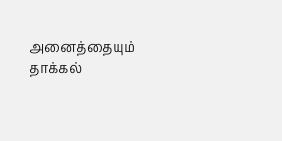அனைத்தையும் தாக்கல்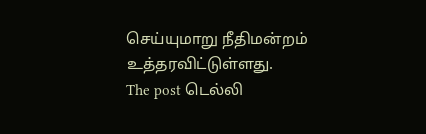செய்யுமாறு நீதிமன்றம் உத்தரவிட்டுள்ளது.
The post டெல்லி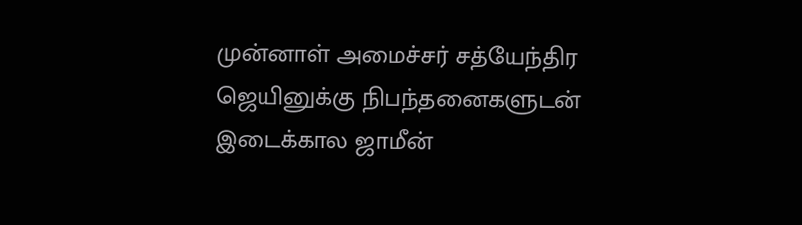முன்னாள் அமைச்சர் சத்யேந்திர ஜெயினுக்கு நிபந்தனைகளுடன் இடைக்கால ஜாமீன்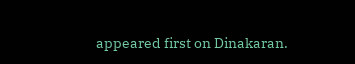appeared first on Dinakaran.